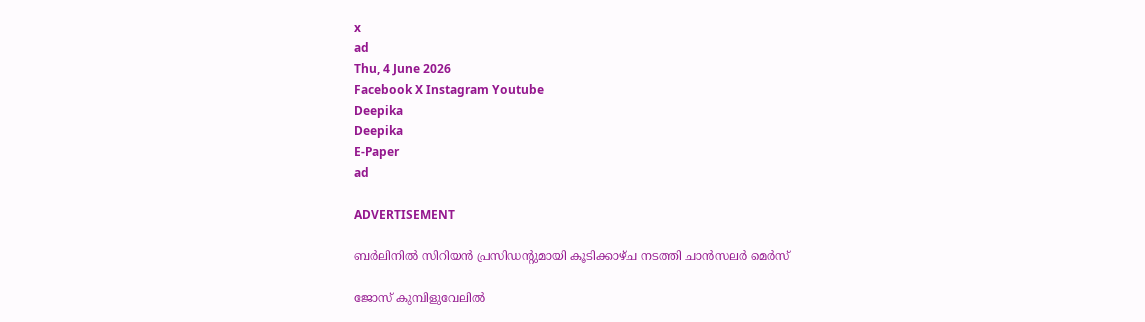x
ad
Thu, 4 June 2026
Facebook X Instagram Youtube
Deepika
Deepika
E-Paper
ad

ADVERTISEMENT

ബർലിനിൽ സിറിയൻ പ്രസിഡന്‍റുമായി കൂടിക്കാഴ്ച നടത്തി ചാൻസലർ മെർസ്

ജോസ് കുമ്പിളുവേലിൽ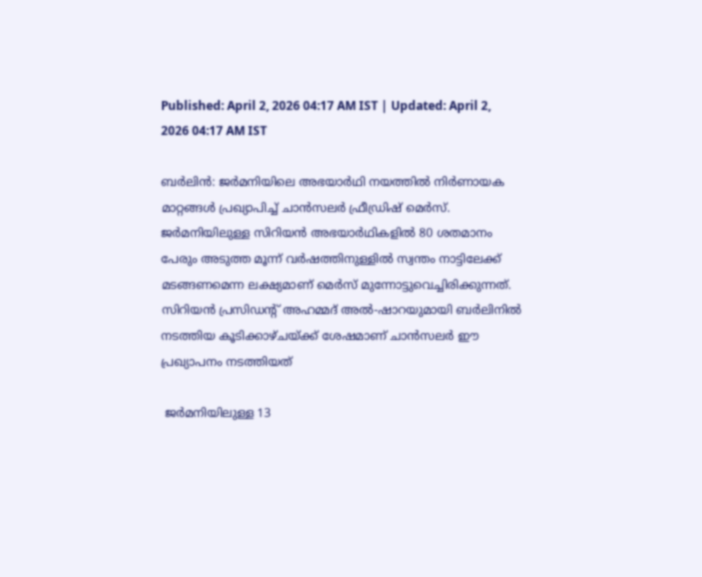Published: April 2, 2026 04:17 AM IST | Updated: April 2, 2026 04:17 AM IST

ബർലിൻ: ജർമനിയിലെ അഭയാർഥി നയത്തിൽ നിർണായക മാറ്റങ്ങൾ പ്രഖ്യാപിച്ച് ചാൻസലർ ഫ്രീഡ്രിഷ് മെർസ്. ജർമനിയിലുള്ള സിറിയൻ അഭയാർഥികളിൽ 80 ശതമാനം പേരും അടുത്ത മൂന്ന് വർഷത്തിനുള്ളിൽ സ്വന്തം നാട്ടിലേക്ക് മടങ്ങണമെന്ന ലക്ഷ്യമാണ് മെർസ് മുന്നോട്ടുവെച്ചിരിക്കുന്നത്. സിറിയൻ പ്രസിഡന്‍റ് അഹമ്മദ് അൽ-ഷാറയുമായി ബർലിനിൽ നടത്തിയ കൂടിക്കാഴ്ചയ്ക്ക് ശേഷമാണ് ചാൻസലർ ഈ പ്രഖ്യാപനം നടത്തിയത്

 ജർമനിയിലുള്ള 13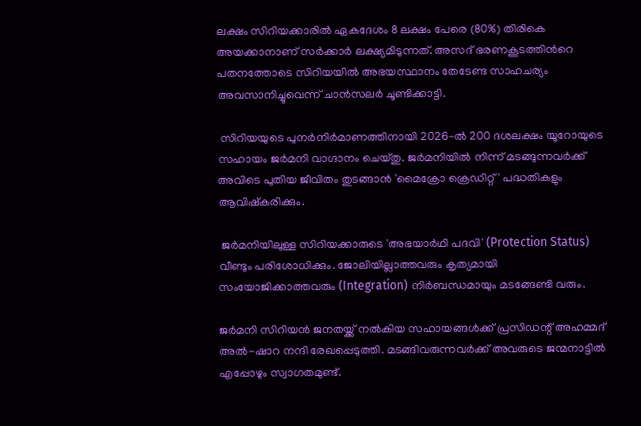ലക്ഷം സിറിയക്കാരിൽ ഏകദേശം 8 ലക്ഷം പേരെ (80%) തിരികെ അയക്കാനാണ് സർക്കാർ ലക്ഷ്യമിടുന്നത്. അസദ് ഭരണകൂടത്തിന്‍റെ പതനത്തോടെ സിറിയയിൽ അഭയസ്ഥാനം തേടേണ്ട സാഹചര്യം അവസാനിച്ചുവെന്ന് ചാൻസലർ ചൂണ്ടിക്കാട്ടി.

 സിറിയയുടെ പുനർനിർമാണത്തിനായി 2026-ൽ 200 ദശലക്ഷം യൂറോയുടെ സഹായം ജർമനി വാഗ്ദാനം ചെയ്തു. ജർമനിയിൽ നിന്ന് മടങ്ങുന്നവർക്ക് അവിടെ പുതിയ ജീവിതം തുടങ്ങാൻ 'മൈക്രോ ക്രെഡിറ്റ്' പദ്ധതികളും ആവിഷ്കരിക്കും.

 ജർമനിയിലുള്ള സിറിയക്കാരുടെ 'അഭയാർഥി പദവി' (Protection Status) വീണ്ടും പരിശോധിക്കും. ജോലിയില്ലാത്തവരും കൃത്യമായി സംയോജിക്കാത്തവരും (Integration) നിർബന്ധമായും മടങ്ങേണ്ടി വരും.

ജർമനി സിറിയൻ ജനതയ്ക്ക് നൽകിയ സഹായങ്ങൾക്ക് പ്രസിഡന്റ് അഹമ്മദ് അൽ-ഷാറ നന്ദി രേഖപ്പെടുത്തി. മടങ്ങിവരുന്നവർക്ക് അവരുടെ ജന്മനാട്ടിൽ എപ്പോഴും സ്വാഗതമുണ്ട്.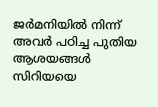ജർമനിയിൽ നിന്ന് അവർ പഠിച്ച പുതിയ ആശയങ്ങൾ സിറിയയെ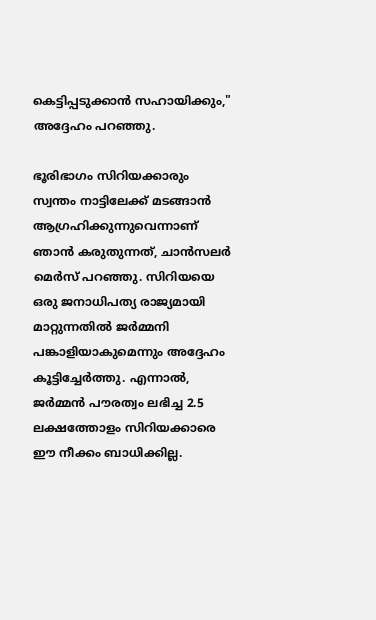കെട്ടിപ്പടുക്കാൻ സഹായിക്കും," അദ്ദേഹം പറഞ്ഞു.

ഭൂരിഭാഗം സിറിയക്കാരും സ്വന്തം നാട്ടിലേക്ക് മടങ്ങാൻ ആഗ്രഹിക്കുന്നുവെന്നാണ് ഞാൻ കരുതുന്നത്, ചാൻസലർ മെർസ് പറഞ്ഞു. സിറിയയെ ഒരു ജനാധിപത്യ രാജ്യമായി മാറ്റുന്നതിൽ ജർമ്മനി പങ്കാളിയാകുമെന്നും അദ്ദേഹം കൂട്ടിച്ചേർത്തു. എന്നാൽ, ജർമ്മൻ പൗരത്വം ലഭിച്ച 2.5 ലക്ഷത്തോളം സിറിയക്കാരെ ഈ നീക്കം ബാധിക്കില്ല.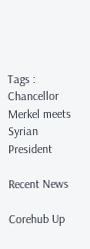Tags : Chancellor Merkel meets Syrian President

Recent News

Corehub Up